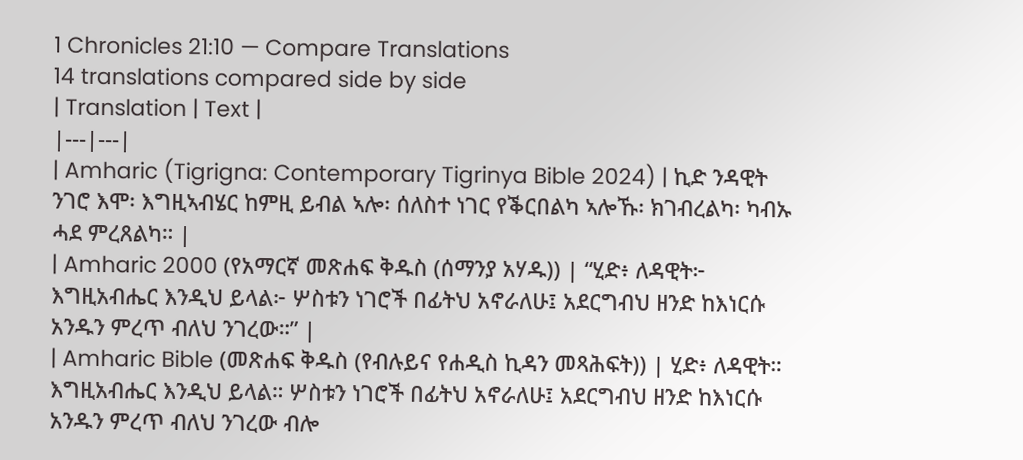1 Chronicles 21:10 — Compare Translations
14 translations compared side by side
| Translation | Text |
|---|---|
| Amharic (Tigrigna: Contemporary Tigrinya Bible 2024) | ኪድ ንዳዊት ንገሮ እሞ፡ እግዚኣብሄር ከምዚ ይብል ኣሎ፡ ሰለስተ ነገር የቕርበልካ ኣሎኹ፡ ክገብረልካ፡ ካብኡ ሓደ ምረጸልካ። |
| Amharic 2000 (የአማርኛ መጽሐፍ ቅዱስ (ሰማንያ አሃዱ)) | “ሂድ፥ ለዳዊት፦ እግዚአብሔር እንዲህ ይላል፦ ሦስቱን ነገሮች በፊትህ አኖራለሁ፤ አደርግብህ ዘንድ ከእነርሱ አንዱን ምረጥ ብለህ ንገረው።” |
| Amharic Bible (መጽሐፍ ቅዱስ (የብሉይና የሐዲስ ኪዳን መጻሕፍት)) | ሂድ፥ ለዳዊት። እግዚአብሔር እንዲህ ይላል። ሦስቱን ነገሮች በፊትህ አኖራለሁ፤ አደርግብህ ዘንድ ከእነርሱ አንዱን ምረጥ ብለህ ንገረው ብሎ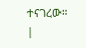ተናገረው። |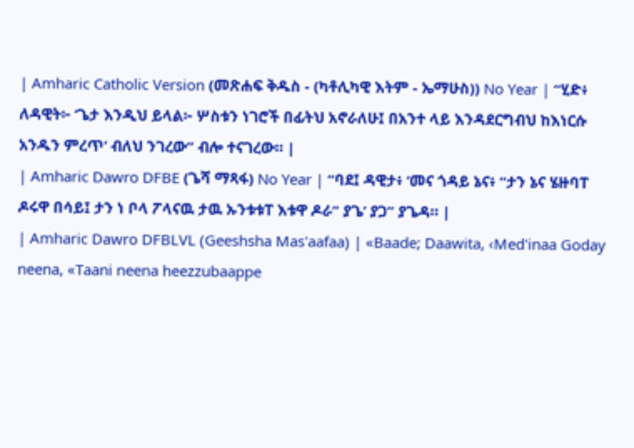| Amharic Catholic Version (መጽሐፍ ቅዱስ - (ካቶሊካዊ እትም - ኤማሁስ)) No Year | “ሂድ፥ ለዳዊት፦ ‘ጌታ እንዲህ ይላል፦ ሦስቱን ነገሮች በፊትህ አኖራለሁ፤ በአንተ ላይ እንዳደርግብህ ከእነርሱ አንዱን ምረጥ’ ብለህ ንገረው” ብሎ ተናገረው። |
| Amharic Dawro DFBE (ጌሻ ማጻፋ) No Year | “ባደ፤ ዳዊታ፥ ‘መና ጎዳይ ኔና፥ “ታን ኔና ሄዙባፐ ዶሩዋ በሳይ፤ ታን ነ ቦላ ፖላናዉ ታዉ ኡንቱቱፐ እቱዋ ዶራ” ያጌ’ ያጋ” ያጌዳ። |
| Amharic Dawro DFBLVL (Geeshsha Mas'aafaa) | «Baade; Daawita, ‹Med'inaa Goday neena, «Taani neena heezzubaappe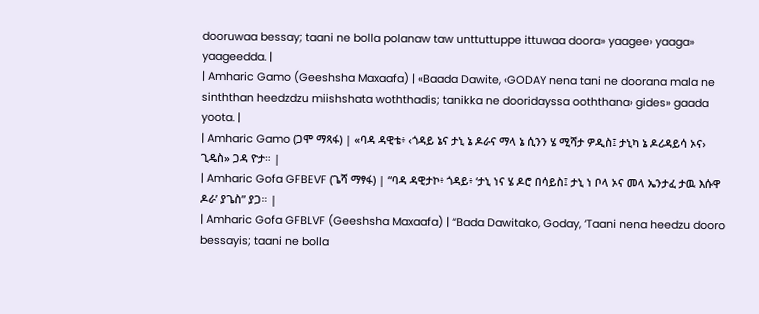dooruwaa bessay; taani ne bolla polanaw taw unttuttuppe ittuwaa doora» yaagee› yaaga» yaageedda. |
| Amharic Gamo (Geeshsha Maxaafa) | «Baada Dawite, ‹GODAY nena tani ne doorana mala ne sinththan heedzdzu miishshata woththadis; tanikka ne dooridayssa ooththana› gides» gaada yoota. |
| Amharic Gamo (ጋሞ ማጻፋ) | «ባዳ ዳዊቴ፥ ‹ጎዳይ ኔና ታኒ ኔ ዶራና ማላ ኔ ሲንን ሄ ሚሻታ ዎዲስ፤ ታኒካ ኔ ዶሪዳይሳ ኦና› ጊዴስ» ጋዳ ዮታ። |
| Amharic Gofa GFBEVF (ጌሻ ማፃፋ) | “ባዳ ዳዊታኮ፥ ጎዳይ፥ ‘ታኒ ነና ሄ ዶሮ በሳይስ፤ ታኒ ነ ቦላ ኦና መላ ኤንታፈ ታዉ እሱዋ ዶራ’ ያጌስ” ያጋ። |
| Amharic Gofa GFBLVF (Geeshsha Maxaafa) | “Bada Dawitako, Goday, ‘Taani nena heedzu dooro bessayis; taani ne bolla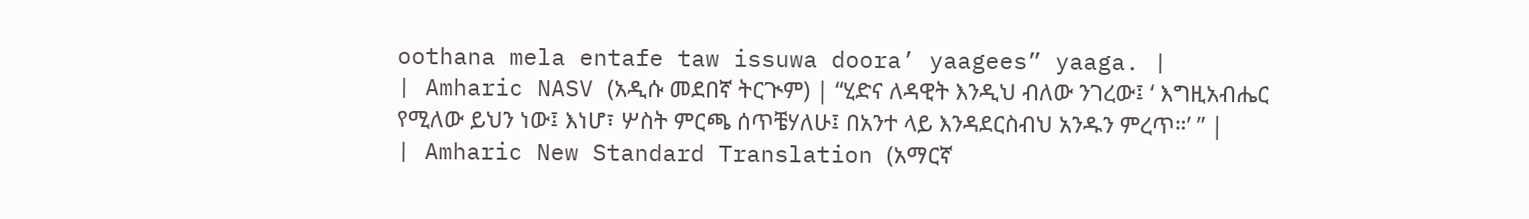oothana mela entafe taw issuwa doora’ yaagees” yaaga. |
| Amharic NASV (አዲሱ መደበኛ ትርጒም) | “ሂድና ለዳዊት እንዲህ ብለው ንገረው፤ ‘ እግዚአብሔር የሚለው ይህን ነው፤ እነሆ፣ ሦስት ምርጫ ሰጥቼሃለሁ፤ በአንተ ላይ እንዳደርስብህ አንዱን ምረጥ።’ ” |
| Amharic New Standard Translation (አማርኛ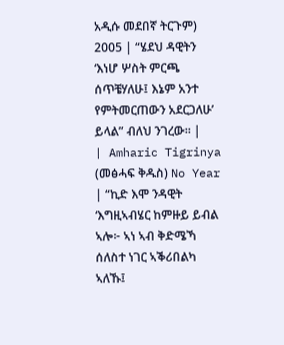አዲሱ መደበኛ ትርጉም) 2005 | “ሄደህ ዳዊትን ‘እነሆ ሦስት ምርጫ ሰጥቼሃለሁ፤ እኔም አንተ የምትመርጠውን አደርጋለሁ’ ይላል” ብለህ ንገረው። |
| Amharic Tigrinya (መፅሓፍ ቅዱስ) No Year | “ኪድ እሞ ንዳዊት ‘እግዚኣብሄር ከምዙይ ይብል ኣሎ፦ ኣነ ኣብ ቅድሜኻ ሰለስተ ነገር ኣቕሪበልካ ኣለኹ፤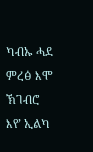ካብኡ ሓደ ምረፅ እሞ ኽገብሮ እየ’ ኢልካ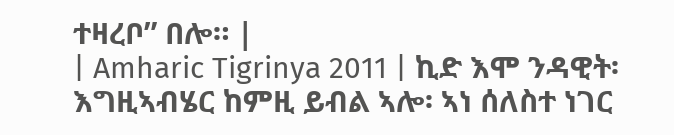ተዛረቦ” በሎ። |
| Amharic Tigrinya 2011 | ኪድ እሞ ንዳዊት፡ እግዚኣብሄር ከምዚ ይብል ኣሎ፡ ኣነ ሰለስተ ነገር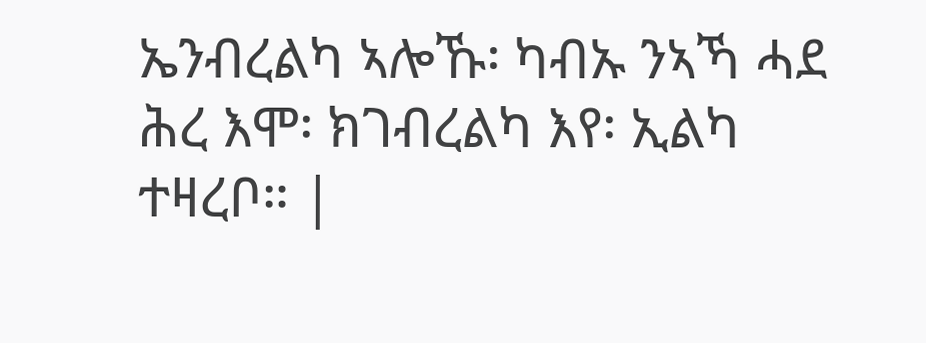ኤንብረልካ ኣሎኹ፡ ካብኡ ንኣኻ ሓደ ሕረ እሞ፡ ክገብረልካ እየ፡ ኢልካ ተዛረቦ። |